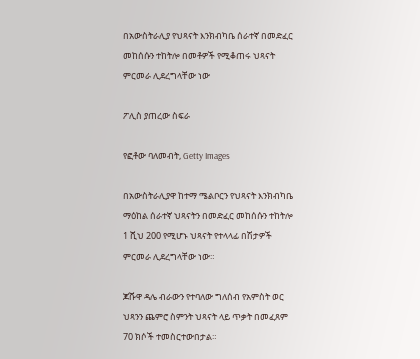በአውስትራሊያ የህጻናት እንክብካቤ ሰራተኛ በመድፈር መከሰሱን ተከትሎ በመቶዎች የሚቆጠሩ ህጻናት ምርመራ ሊደረግላቸው ነው

ፖሊስ ያጠረው ስፍራ

የፎቶው ባለመብት, Getty Images

በአውስትራሊያዋ ከተማ ሜልቦርን የህጻናት እንክብካቤ ማዕከል ሰራተኛ ህጻናትን በመድፈር መከሰሱን ተከትሎ 1 ሺህ 200 የሚሆኑ ህጻናት የተላላፊ በሽታዎች ምርመራ ሊደረግላቸው ነው።

ጆሹዋ ዳሌ ብራውን የተባለው ግለሰብ የአምስት ወር ህጻንን ጨምሮ ስምንት ህጻናት ላይ ጥቃት በመፈጸም 70 ክሶች ተመስርተውበታል።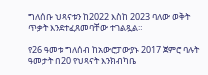ግለሰቡ ህጻናቱን ከ2022 እስከ 2023 ባለው ወቅት ጥቃት እንደተፈጸመባቸው ተገልጿል።

የ26 ዓመቱ ግለሰብ ከአውሮፓውያኑ 2017 ጀምሮ ባሉት ዓመታት በ20 የህጻናት እንክብካቤ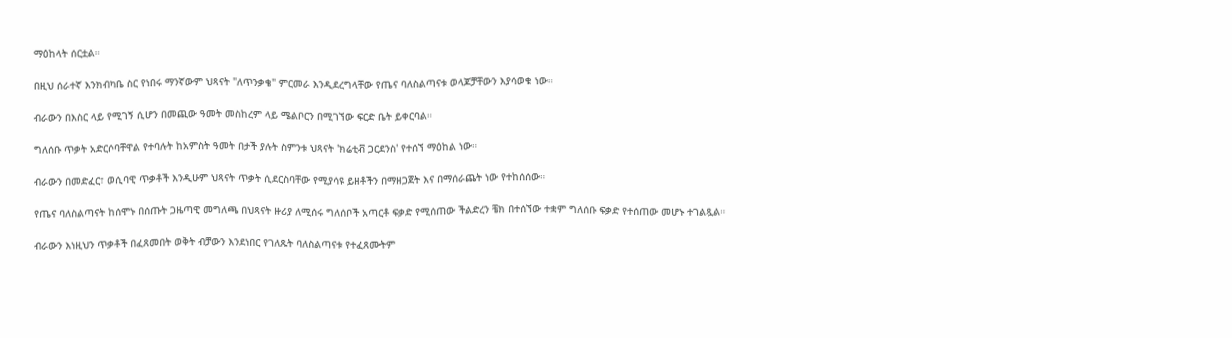ማዕከላት ሰርቷል።

በዚህ ሰራተኛ እንክብካቤ ስር የነበሩ ማንኛውም ህጻናት "ለጥንቃቄ" ምርመራ እንዲደረግላቸው የጤና ባለስልጣናቱ ወላጆቻቸውን እያሳወቁ ነው።

ብራውን በእስር ላይ የሚገኝ ሲሆን በመጪው ዓመት መስከረም ላይ ሜልቦርን በሚገኘው ፍርድ ቤት ይቀርባል።

ግለሰቡ ጥቃት አድርሶባቸዋል የተባሉት ከአምስት ዓመት በታች ያሉት ስምንቱ ህጻናት 'ክሬቲቭ ጋርደንስ' የተሰኘ ማዕከል ነው።

ብራውን በመድፈር፣ ወሲባዊ ጥቃቶች እንዲሁም ህጻናት ጥቃት ሲደርስባቸው የሚያሳዩ ይዘቶችን በማዘጋጀት እና በማሰራጨት ነው የተከሰሰው።

የጤና ባለስልጣናት ከሰሞኑ በሰጡት ጋዜጣዊ መግለጫ በህጻናት ዙሪያ ለሚሰሩ ግለሰቦች አጣርቶ ፍቃድ የሚሰጠው ችልድረን ቼክ በተሰኘው ተቋም ግለሰቡ ፍቃድ የተሰጠው መሆኑ ተገልጿል።

ብራውን እነዚህን ጥቃቶች በፈጸመበት ወቅት ብቻውን እንደነበር የገለጹት ባለስልጣናቱ የተፈጸሙትም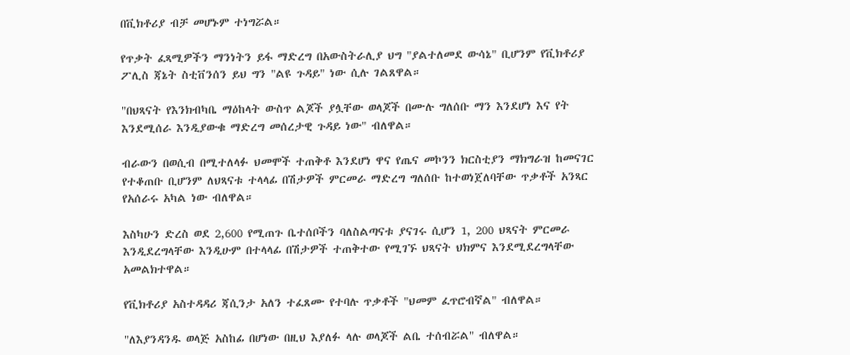በቪክቶሪያ ብቻ መሆኑም ተነግሯል።

የጥቃት ፈጻሚዎችን ማንነትን ይፋ ማድረግ በአውስትራሊያ ህግ "ያልተለመደ ውሳኔ" ቢሆንም የቪክቶሪያ ፖሊስ ጃኔት ስቲቨንሰን ይህ ግን "ልዩ ጉዳይ" ነው ሲሉ ገልጸዋል።

"በህጻናት የእንክብካቤ ማዕከላት ውስጥ ልጆች ያሏቸው ወላጆች በሙሉ ግለሰቡ ማን እንደሆነ እና የት እንደሚሰራ እንዲያውቁ ማድረግ መሰረታዊ ጉዳይ ነው" ብለዋል።

ብራውን በወሲብ በሚተለላፉ ህመሞች ተጠቅቶ እንደሆነ ዋና የጤና መኮንን ክርስቲያን ማክግራዝ ከመናገር የተቆጠቡ ቢሆንም ለህጻናቱ ተላላፊ በሽታዎች ምርመራ ማድረግ ግለሰቡ ከተወነጀለባቸው ጥቃቶች አንጻር የአሰራሩ አካል ነው ብለዋል።

እስካሁን ድረስ ወደ 2,600 የሚጠጉ ቤተሰቦችን ባለስልጣናቱ ያናገሩ ሲሆን 1, 200 ህጻናት ምርመራ እንዲደረግላቸው እንዲሁም በተላላፊ በሽታዎች ተጠቅተው የሚገኙ ህጻናት ህክምና እንደሚደረግላቸው አመልክተዋል።

የቪክቶሪያ አስተዳዳሪ ጃሲንታ አለን ተፈጸሙ የተባሉ ጥቃቶች "ህመም ፈጥሮብኛል" ብለዋል።

"ለእያንዳንዱ ወላጅ አስከፊ በሆነው በዚህ እያለፉ ላሉ ወላጆች ልቤ ተሰብሯል" ብለዋል።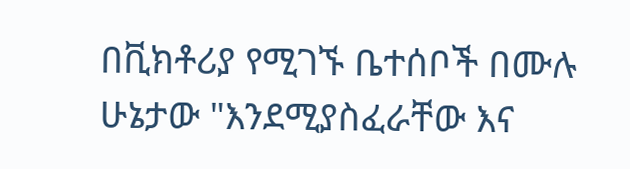በቪክቶሪያ የሚገኙ ቤተሰቦች በሙሉ ሁኔታው "እንደሚያስፈራቸው እና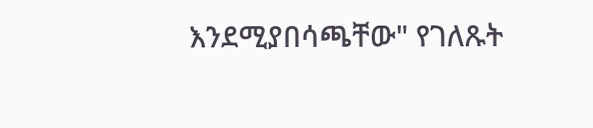እንደሚያበሳጫቸው" የገለጹት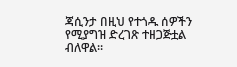ጃሲንታ በዚህ የተጎዱ ሰዎችን የሚያግዝ ድረገጽ ተዘጋጅቷል ብለዋል።